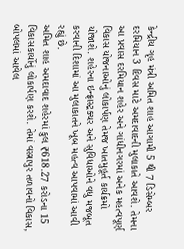કેન્દ્રીય ગૃહ મંત્રી અમિત શાહ આગામી 5 થી 7 ડિસેમ્બર દરમિયાન 3 દિવસ માટે અમદાવાદની મુલાકાતે આવશે. તેમના આ પ્રવાસ દરમિયાન શહેર અને ગાંધીનગરમાં અનેક મહત્વપૂર્ણ વિકાસ યોજનાઓનું લોકાર્પણ તેમજ ખાતમુહૂર્ત કાર્યક્રમો યોજાશે. શહેરના ઇન્ફ્રાસ્ટ્રક્ચર અને સુવિધાઓને વધુ મજબૂત કરવાની દિશામાં આ મુલાકાતને ખૂબ મહત્વ આપવામાં આવી રહ્યું છે.
અમિત શાહ અમદાવાદ શહેરમાં કુલ ₹618.27 કરોડના 15 વિકાસકાર્યોનું લોકાર્પણ કરશે. તેમાં વસ્ત્રાપુર તળાવનો વિકાસ, બોપલમાં આવેલ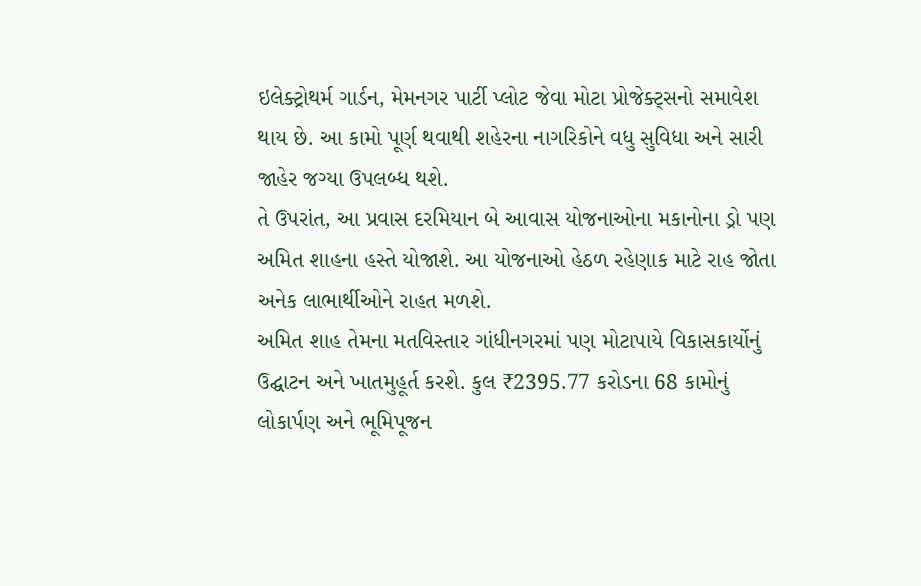ઇલેક્ટ્રોથર્મ ગાર્ડન, મેમનગર પાર્ટી પ્લોટ જેવા મોટા પ્રોજેક્ટ્સનો સમાવેશ થાય છે. આ કામો પૂર્ણ થવાથી શહેરના નાગરિકોને વધુ સુવિધા અને સારી જાહેર જગ્યા ઉપલબ્ધ થશે.
તે ઉપરાંત, આ પ્રવાસ દરમિયાન બે આવાસ યોજનાઓના મકાનોના ડ્રો પણ અમિત શાહના હસ્તે યોજાશે. આ યોજનાઓ હેઠળ રહેણાક માટે રાહ જોતા અનેક લાભાર્થીઓને રાહત મળશે.
અમિત શાહ તેમના મતવિસ્તાર ગાંધીનગરમાં પણ મોટાપાયે વિકાસકાર્યોનું ઉદ્ઘાટન અને ખાતમુહૂર્ત કરશે. કુલ ₹2395.77 કરોડના 68 કામોનું લોકાર્પણ અને ભૂમિપૂજન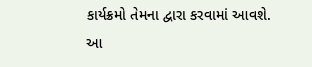કાર્યક્રમો તેમના દ્વારા કરવામાં આવશે. આ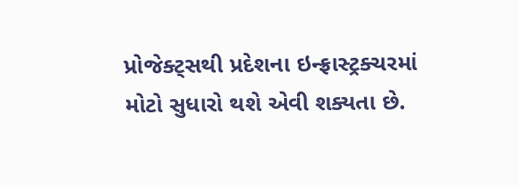પ્રોજેક્ટ્સથી પ્રદેશના ઇન્ફ્રાસ્ટ્રક્ચરમાં મોટો સુધારો થશે એવી શક્યતા છે.